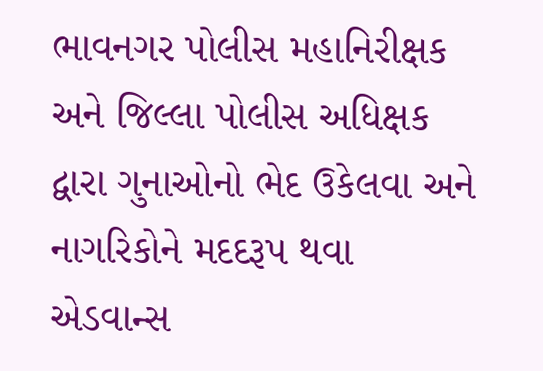ભાવનગર પોલીસ મહાનિરીક્ષક અને જિલ્લા પોલીસ અધિક્ષક દ્વારા ગુનાઓનો ભેદ ઉકેલવા અને નાગરિકોને મદદરૂપ થવા એડવાન્સ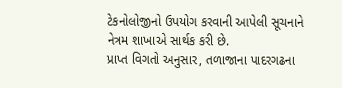ટેકનોલોજીનો ઉપયોગ કરવાની આપેલી સૂચનાને નેત્રમ શાખાએ સાર્થક કરી છે.
પ્રાપ્ત વિગતો અનુસાર, તળાજાના પાદરગઢના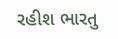રહીશ ભારતુ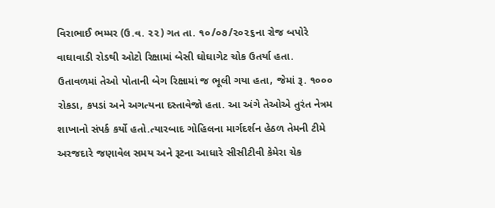વિરાભાઈ ભમ્મર (ઉ.વ. ૨૨) ગત તા. ૧૦/૦૭/૨૦૨૬ના રોજ બપોરે વાઘાવાડી રોડથી ઓટો રિક્ષામાં બેસી ઘોઘાગેટ ચોક ઉતર્યા હતા. ઉતાવળમાં તેઓ પોતાની બેગ રિક્ષામાં જ ભૂલી ગયા હતા, જેમાં રૂ. ૧૦૦૦ રોકડા, કપડાં અને અગત્યના દસ્તાવેજો હતા. આ અંગે તેઓએ તુરંત નેત્રમ શાખાનો સંપર્ક કર્યો હતો.ત્યારબાદ ગોહિલના માર્ગદર્શન હેઠળ તેમની ટીમે અરજદારે જણાવેલ સમય અને રૂટના આધારે સીસીટીવી કેમેરા ચેક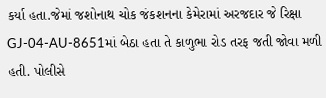કર્યા હતા.જેમાં જશોનાથ ચોક જંકશનના કેમેરામાં અરજદાર જે રિક્ષા GJ-04-AU-8651માં બેઠા હતા તે કાળુભા રોડ તરફ જતી જોવા મળી હતી. પોલીસે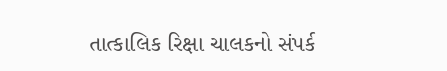તાત્કાલિક રિક્ષા ચાલકનો સંપર્ક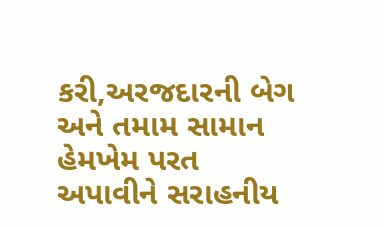કરી,અરજદારની બેગ અને તમામ સામાન હેમખેમ પરત અપાવીને સરાહનીય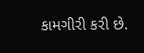કામગીરી કરી છે.